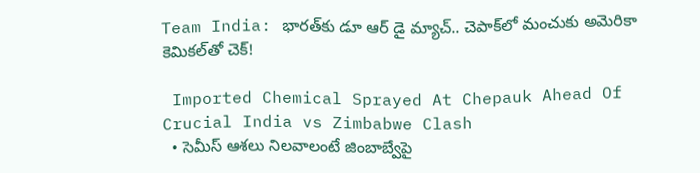Team India: భారత్‌కు డూ ఆర్ డై మ్యాచ్.. చెపాక్‌లో మంచుకు అమెరికా కెమికల్‌తో చెక్!

 Imported Chemical Sprayed At Chepauk Ahead Of Crucial India vs Zimbabwe Clash
  • సెమీస్ ఆశలు నిలవాలంటే జింబాబ్వేపై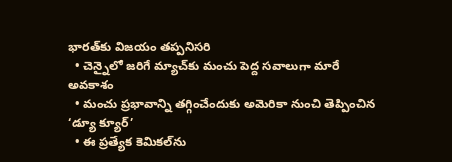భారత్‌కు విజ‌యం త‌ప్ప‌నిస‌రి
  • చెన్నైలో జరిగే మ్యాచ్‌కు మంచు పెద్ద సవాలుగా మారే అవకాశం
  • మంచు ప్రభావాన్ని తగ్గించేందుకు అమెరికా నుంచి తెప్పించిన ‘డ్యూ క్యూర్’
  • ఈ ప్రత్యేక కెమికల్‌ను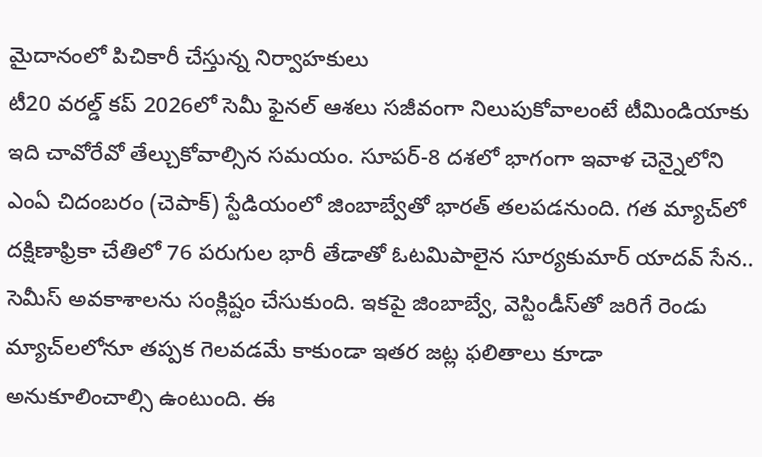మైదానంలో పిచికారీ చేస్తున్న నిర్వాహకులు
టీ20 వరల్డ్ కప్ 2026లో సెమీ ఫైనల్ ఆశలు సజీవంగా నిలుపుకోవాలంటే టీమిండియాకు ఇది చావోరేవో తేల్చుకోవాల్సిన సమయం. సూపర్-8 దశలో భాగంగా ఇవాళ‌ చెన్నైలోని ఎంఏ చిదంబరం (చెపాక్) స్టేడియంలో జింబాబ్వేతో భారత్ తలపడనుంది. గత మ్యాచ్‌లో దక్షిణాఫ్రికా చేతిలో 76 పరుగుల భారీ తేడాతో ఓటమిపాలైన సూర్యకుమార్ యాదవ్ సేన.. సెమీస్ అవకాశాలను సంక్లిష్టం చేసుకుంది. ఇకపై జింబాబ్వే, వెస్టిండీస్‌తో జరిగే రెండు మ్యాచ్‌లలోనూ తప్పక గెలవడమే కాకుండా ఇతర జట్ల ఫలితాలు కూడా అనుకూలించాల్సి ఉంటుంది. ఈ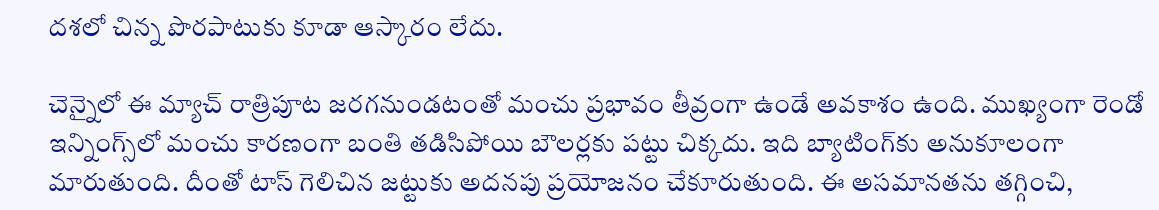దశలో చిన్న పొరపాటుకు కూడా ఆస్కారం లేదు.

చెన్నైలో ఈ మ్యాచ్ రాత్రిపూట జరగనుండటంతో మంచు ప్రభావం తీవ్రంగా ఉండే అవకాశం ఉంది. ముఖ్యంగా రెండో ఇన్నింగ్స్‌లో మంచు కారణంగా బంతి తడిసిపోయి బౌలర్లకు పట్టు చిక్కదు. ఇది బ్యాటింగ్‌కు అనుకూలంగా మారుతుంది. దీంతో టాస్ గెలిచిన జట్టుకు అదనపు ప్రయోజనం చేకూరుతుంది. ఈ అసమానతను తగ్గించి,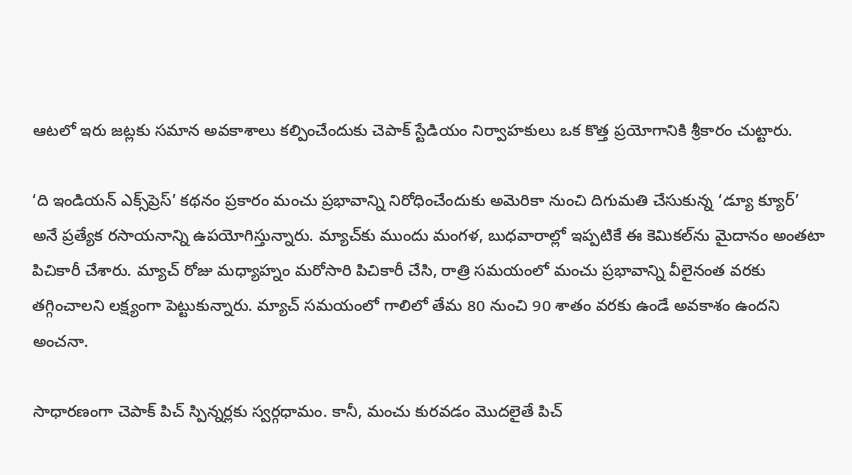ఆటలో ఇరు జట్లకు సమాన అవకాశాలు కల్పించేందుకు చెపాక్ స్టేడియం నిర్వాహకులు ఒక కొత్త ప్రయోగానికి శ్రీకారం చుట్టారు.

‘ది ఇండియన్ ఎక్స్‌ప్రెస్’ కథనం ప్రకారం మంచు ప్రభావాన్ని నిరోధించేందుకు అమెరికా నుంచి దిగుమతి చేసుకున్న ‘డ్యూ క్యూర్’ అనే ప్రత్యేక రసాయనాన్ని ఉపయోగిస్తున్నారు. మ్యాచ్‌కు ముందు మంగళ, బుధవారాల్లో ఇప్పటికే ఈ కెమికల్‌ను మైదానం అంతటా పిచికారీ చేశారు. మ్యాచ్ రోజు మధ్యాహ్నం మరోసారి పిచికారీ చేసి, రాత్రి సమయంలో మంచు ప్రభావాన్ని వీలైనంత వరకు తగ్గించాలని లక్ష్యంగా పెట్టుకున్నారు. మ్యాచ్ సమయంలో గాలిలో తేమ 80 నుంచి 90 శాతం వరకు ఉండే అవకాశం ఉందని అంచనా.

సాధారణంగా చెపాక్ పిచ్ స్పిన్నర్లకు స్వర్గధామం. కానీ, మంచు కురవడం మొదలైతే పిచ్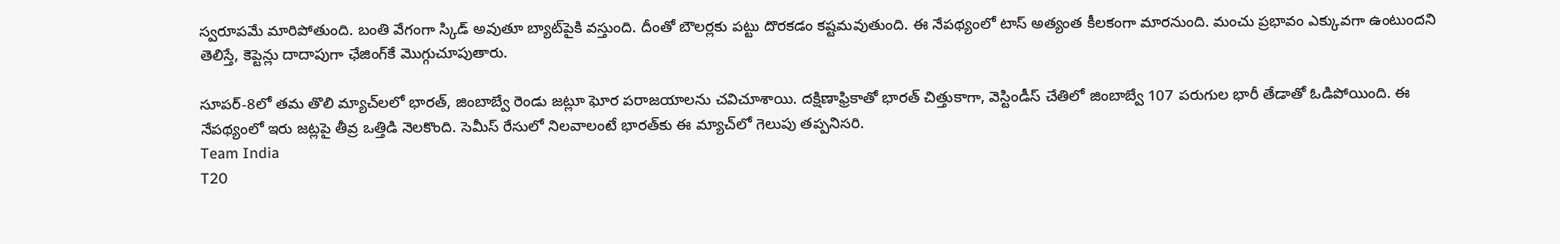స్వరూపమే మారిపోతుంది. బంతి వేగంగా స్కిడ్ అవుతూ బ్యాట్‌పైకి వస్తుంది. దీంతో బౌలర్లకు పట్టు దొరకడం కష్టమవుతుంది. ఈ నేపథ్యంలో టాస్ అత్యంత కీలకంగా మారనుంది. మంచు ప్రభావం ఎక్కువగా ఉంటుందని తెలిస్తే, కెప్టెన్లు దాదాపుగా ఛేజింగ్‌కే మొగ్గుచూపుతారు.

సూపర్-8లో తమ తొలి మ్యాచ్‌లలో భారత్, జింబాబ్వే రెండు జట్లూ ఘోర పరాజయాలను చవిచూశాయి. దక్షిణాఫ్రికాతో భారత్ చిత్తుకాగా, వెస్టిండీస్ చేతిలో జింబాబ్వే 107 పరుగుల భారీ తేడాతో ఓడిపోయింది. ఈ నేపథ్యంలో ఇరు జట్లపై తీవ్ర ఒత్తిడి నెలకొంది. సెమీస్ రేసులో నిలవాలంటే భారత్‌కు ఈ మ్యాచ్‌లో గెలుపు తప్పనిసరి.
Team India
T20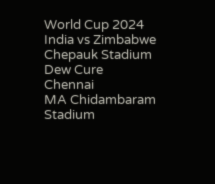World Cup 2024
India vs Zimbabwe
Chepauk Stadium
Dew Cure
Chennai
MA Chidambaram Stadium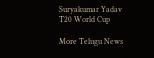Suryakumar Yadav
T20 World Cup

More Telugu News